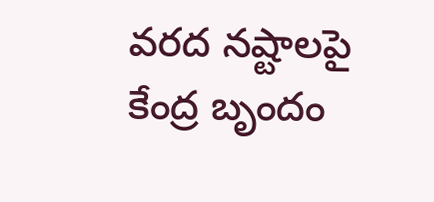వరద నష్టాలపై కేంద్ర బృందం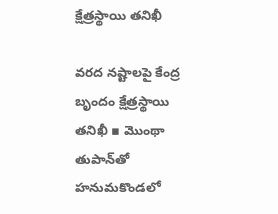క్షేత్రస్థాయి తనిఖీ

వరద నష్టాలపై కేంద్ర బృందం క్షేత్రస్థాయి తనిఖీ ▪ మొంథా తుపాన్‌తో హనుమకొండలో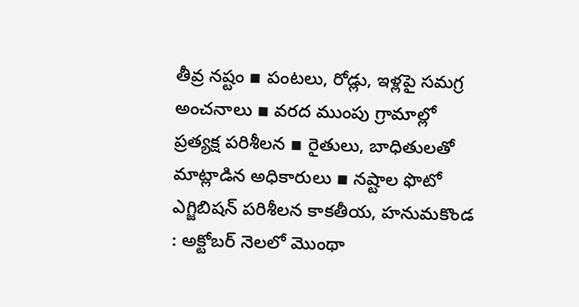తీవ్ర నష్టం ▪ పంటలు, రోడ్లు, ఇళ్లపై సమగ్ర అంచనాలు ▪ వరద ముంపు గ్రామాల్లో ప్రత్యక్ష పరిశీలన ▪ రైతులు, బాధితులతో మాట్లాడిన అధికారులు ▪ నష్టాల ఫొటో ఎగ్జిబిషన్ పరిశీలన కాకతీయ, హనుమకొండ : అక్టోబర్ నెలలో మొంథా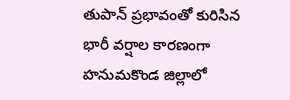తుపాన్ ప్రభావంతో కురిసిన భారీ వర్షాల కారణంగా హనుమకొండ జిల్లాలో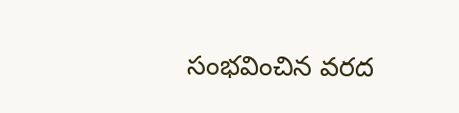సంభవించిన వరద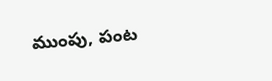ముంపు, పంట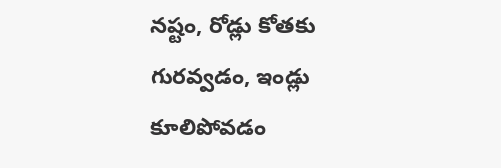నష్టం, రోడ్లు కోతకు గురవ్వడం, ఇండ్లు కూలిపోవడం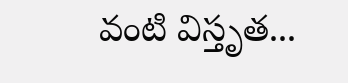వంటి విస్తృత...